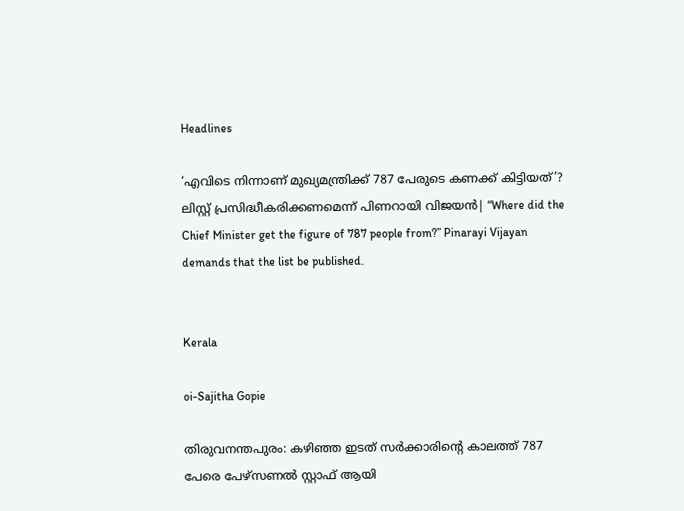Headlines

‘എവിടെ നിന്നാണ് മുഖ്യമന്ത്രിക്ക് 787 പേരുടെ കണക്ക് കിട്ടിയത്’? ലിസ്റ്റ് പ്രസിദ്ധീകരിക്കണമെന്ന് പിണറായി വിജയൻ| “Where did the Chief Minister get the figure of 787 people from?” Pinarayi Vijayan demands that the list be published.


Kerala

oi-Sajitha Gopie

തിരുവനന്തപുരം: കഴിഞ്ഞ ഇടത് സര്‍ക്കാരിന്റെ കാലത്ത് 787 പേരെ പേഴ്‌സണല്‍ സ്റ്റാഫ് ആയി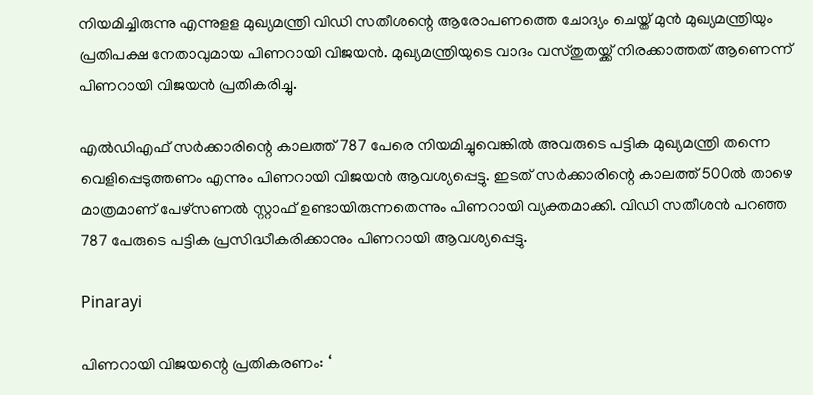നിയമിച്ചിരുന്നു എന്നുളള മുഖ്യമന്ത്രി വിഡി സതീശന്റെ ആരോപണത്തെ ചോദ്യം ചെയ്ത് മുന്‍ മുഖ്യമന്ത്രിയും പ്രതിപക്ഷ നേതാവുമായ പിണറായി വിജയന്‍. മുഖ്യമന്ത്രിയുടെ വാദം വസ്തുതയ്ക്ക് നിരക്കാത്തത് ആണെന്ന് പിണറായി വിജയന്‍ പ്രതികരിച്ചു.

എല്‍ഡിഎഫ് സര്‍ക്കാരിന്റെ കാലത്ത് 787 പേരെ നിയമിച്ചുവെങ്കില്‍ അവരുടെ പട്ടിക മുഖ്യമന്ത്രി തന്നെ വെളിപ്പെടുത്തണം എന്നും പിണറായി വിജയന്‍ ആവശ്യപ്പെട്ടു. ഇടത് സര്‍ക്കാരിന്റെ കാലത്ത് 500ല്‍ താഴെ മാത്രമാണ് പേഴ്‌സണല്‍ സ്റ്റാഫ് ഉണ്ടായിരുന്നതെന്നും പിണറായി വ്യക്തമാക്കി. വിഡി സതീശന്‍ പറഞ്ഞ 787 പേരുടെ പട്ടിക പ്രസിദ്ധീകരിക്കാനും പിണറായി ആവശ്യപ്പെട്ടു.

Pinarayi

പിണറായി വിജയന്റെ പ്രതികരണം: ‘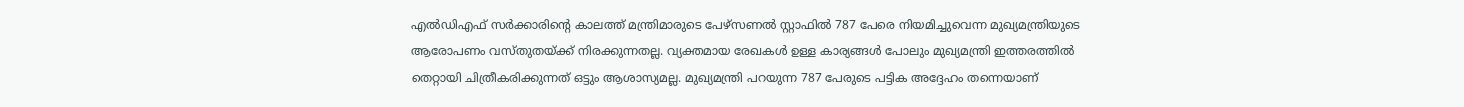എല്‍ഡിഎഫ് സര്‍ക്കാരിന്റെ കാലത്ത് മന്ത്രിമാരുടെ പേഴ്സണല്‍ സ്റ്റാഫില്‍ 787 പേരെ നിയമിച്ചുവെന്ന മുഖ്യമന്ത്രിയുടെ ആരോപണം വസ്തുതയ്ക്ക് നിരക്കുന്നതല്ല. വ്യക്തമായ രേഖകള്‍ ഉള്ള കാര്യങ്ങള്‍ പോലും മുഖ്യമന്ത്രി ഇത്തരത്തില്‍ തെറ്റായി ചിത്രീകരിക്കുന്നത് ഒട്ടും ആശാസ്യമല്ല. മുഖ്യമന്ത്രി പറയുന്ന 787 പേരുടെ പട്ടിക അദ്ദേഹം തന്നെയാണ്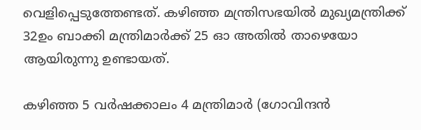വെളിപ്പെടുത്തേണ്ടത്. കഴിഞ്ഞ മന്ത്രിസഭയില്‍ മുഖ്യമന്ത്രിക്ക് 32ഉം ബാക്കി മന്ത്രിമാര്‍ക്ക് 25 ഓ അതില്‍ താഴെയോ ആയിരുന്നു ഉണ്ടായത്.

കഴിഞ്ഞ 5 വര്‍ഷക്കാലം 4 മന്ത്രിമാര്‍ (ഗോവിന്ദന്‍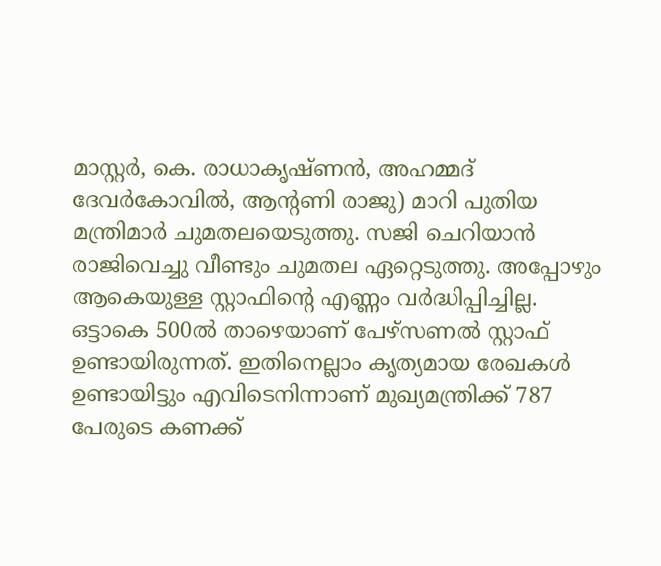മാസ്റ്റര്‍, കെ. രാധാകൃഷ്ണന്‍, അഹമ്മദ് ദേവര്‍കോവില്‍, ആന്‍റണി രാജു) മാറി പുതിയ മന്ത്രിമാര്‍ ചുമതലയെടുത്തു. സജി ചെറിയാൻ രാജിവെച്ചു വീണ്ടും ചുമതല ഏറ്റെടുത്തു. അപ്പോഴും ആകെയുള്ള സ്റ്റാഫിന്റെ എണ്ണം വര്‍ദ്ധിപ്പിച്ചില്ല. ഒട്ടാകെ 500ല്‍ താഴെയാണ് പേഴ്സണല്‍ സ്റ്റാഫ് ഉണ്ടായിരുന്നത്. ഇതിനെല്ലാം കൃത്യമായ രേഖകള്‍ ഉണ്ടായിട്ടും എവിടെനിന്നാണ് മുഖ്യമന്ത്രിക്ക് 787 പേരുടെ കണക്ക്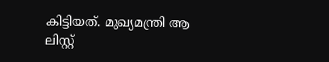കിട്ടിയത്. മുഖ്യമന്ത്രി ആ ലിസ്റ്റ്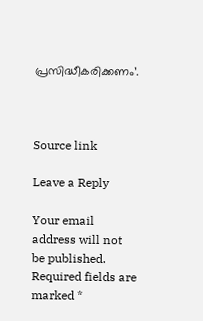പ്രസിദ്ധീകരിക്കണം’.



Source link

Leave a Reply

Your email address will not be published. Required fields are marked *